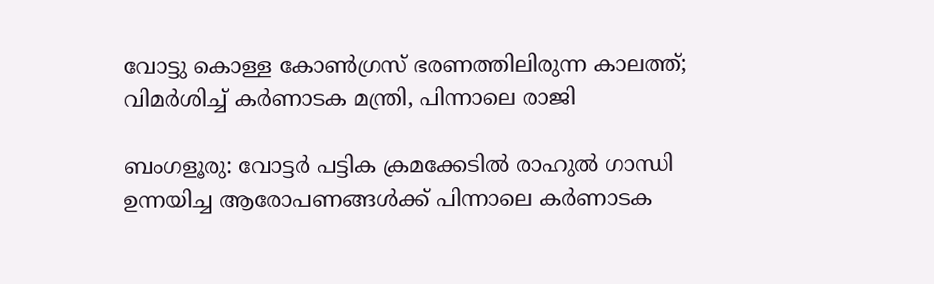വോട്ടു കൊള്ള കോണ്‍ഗ്രസ് ഭരണത്തിലിരുന്ന കാലത്ത്; വിമര്‍ശിച്ച് കര്‍ണാടക മന്ത്രി, പിന്നാലെ രാജി

ബംഗളൂരു: വോട്ടര്‍ പട്ടിക ക്രമക്കേടില്‍ രാഹുല്‍ ഗാന്ധി ഉന്നയിച്ച ആരോപണങ്ങള്‍ക്ക് പിന്നാലെ കര്‍ണാടക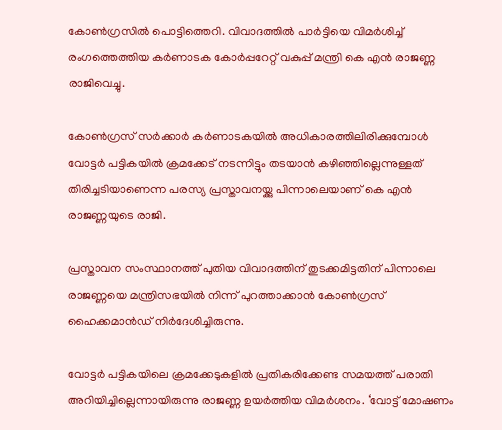കോണ്‍ഗ്രസില്‍ പൊട്ടിത്തെറി. വിവാദത്തില്‍ പാര്‍ട്ടിയെ വിമര്‍ശിച്ച് രംഗത്തെത്തിയ കര്‍ണാടക കോര്‍പ്പറേറ്റ് വകുപ്പ് മന്ത്രി കെ എന്‍ രാജണ്ണ രാജിവെച്ചു.

കോണ്‍ഗ്രസ് സര്‍ക്കാര്‍ കര്‍ണാടകയില്‍ അധികാരത്തിലിരിക്കുമ്പോള്‍ വോട്ടര്‍ പട്ടികയില്‍ ക്രമക്കേട് നടന്നിട്ടും തടയാന്‍ കഴിഞ്ഞില്ലെന്നുള്ളത് തിരിച്ചടിയാണെന്ന പരസ്യ പ്രസ്താവനയ്ക്കു പിന്നാലെയാണ് കെ എന്‍ രാജണ്ണയുടെ രാജി.

പ്രസ്താവന സംസ്ഥാനത്ത് പുതിയ വിവാദത്തിന് തുടക്കമിട്ടതിന് പിന്നാലെ രാജണ്ണയെ മന്ത്രിസഭയില്‍ നിന്ന് പുറത്താക്കാന്‍ കോണ്‍ഗ്രസ് ഹൈക്കമാന്‍ഡ് നിര്‍ദേശിച്ചിരുന്നു.

വോട്ടര്‍ പട്ടികയിലെ ക്രമക്കേടുകളില്‍ പ്രതികരിക്കേണ്ട സമയത്ത് പരാതി അറിയിച്ചില്ലെന്നായിരുന്നു രാജണ്ണ ഉയര്‍ത്തിയ വിമര്‍ശനം. ‘വോട്ട് മോഷണം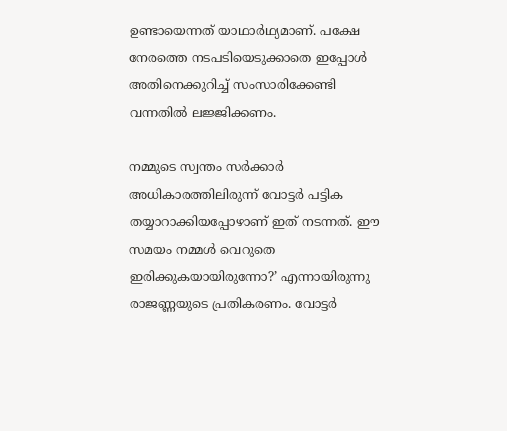ഉണ്ടായെന്നത് യാഥാര്‍ഥ്യമാണ്. പക്ഷേ നേരത്തെ നടപടിയെടുക്കാതെ ഇപ്പോള്‍ അതിനെക്കുറിച്ച് സംസാരിക്കേണ്ടി വന്നതില്‍ ലജ്ജിക്കണം.

നമ്മുടെ സ്വന്തം സര്‍ക്കാര്‍ അധികാരത്തിലിരുന്ന് വോട്ടര്‍ പട്ടിക തയ്യാറാക്കിയപ്പോഴാണ് ഇത് നടന്നത്. ഈ സമയം നമ്മള്‍ വെറുതെ ഇരിക്കുകയായിരുന്നോ?’ എന്നായിരുന്നു രാജണ്ണയുടെ പ്രതികരണം. വോട്ടര്‍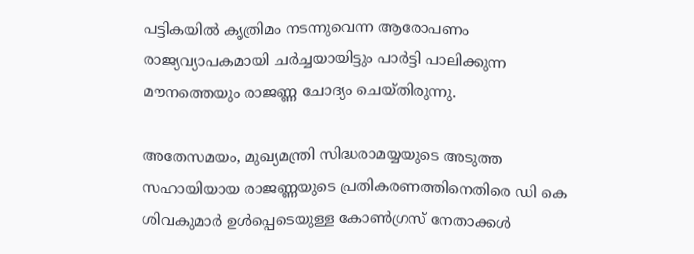പട്ടികയില്‍ കൃത്രിമം നടന്നുവെന്ന ആരോപണം രാജ്യവ്യാപകമായി ചര്‍ച്ചയായിട്ടും പാര്‍ട്ടി പാലിക്കുന്ന മൗനത്തെയും രാജണ്ണ ചോദ്യം ചെയ്തിരുന്നു.

അതേസമയം, മുഖ്യമന്ത്രി സിദ്ധരാമയ്യയുടെ അടുത്ത സഹായിയായ രാജണ്ണയുടെ പ്രതികരണത്തിനെതിരെ ഡി കെ ശിവകുമാര്‍ ഉള്‍പ്പെടെയുള്ള കോണ്‍ഗ്രസ് നേതാക്കള്‍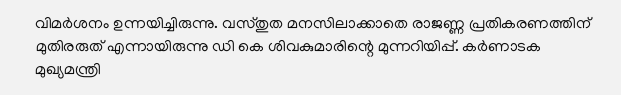വിമര്‍ശനം ഉന്നയിച്ചിരുന്നു. വസ്തുത മനസിലാക്കാതെ രാജണ്ണ പ്രതികരണത്തിന് മുതിരരുത് എന്നായിരുന്നു ഡി കെ ശിവകുമാരിന്റെ മുന്നറിയിപ്പ്. കര്‍ണാടക മുഖ്യമന്ത്രി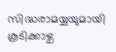സിദ്ധരാമയ്യയുമായി കൂടിക്കാഴ്ച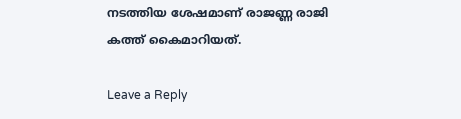നടത്തിയ ശേഷമാണ് രാജണ്ണ രാജി കത്ത് കൈമാറിയത്.

Leave a Reply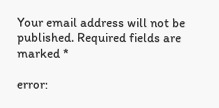Your email address will not be published. Required fields are marked *

error: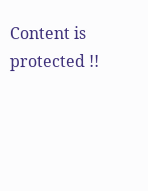Content is protected !!